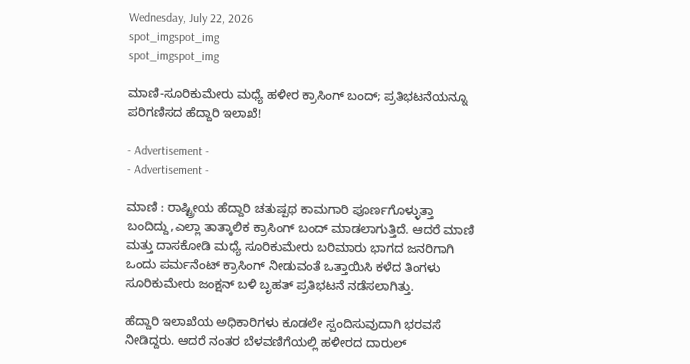Wednesday, July 22, 2026
spot_imgspot_img
spot_imgspot_img

ಮಾಣಿ-ಸೂರಿಕುಮೇರು ಮಧ್ಯೆ ಹಳೀರ ಕ್ರಾಸಿಂಗ್ ಬಂದ್; ಪ್ರತಿಭಟನೆಯನ್ನೂ ಪರಿಗಣಿಸದ ಹೆದ್ದಾರಿ ಇಲಾಖೆ!

- Advertisement -
- Advertisement -

ಮಾಣಿ : ರಾಷ್ಟ್ರೀಯ ಹೆದ್ದಾರಿ ಚತುಷ್ಪಥ ಕಾಮಗಾರಿ ಪೂರ್ಣಗೊಳ್ಳುತ್ತಾ ಬಂದಿದ್ದು,ಎಲ್ಲಾ ತಾತ್ಕಾಲಿಕ ಕ್ರಾಸಿಂಗ್ ಬಂದ್ ಮಾಡಲಾಗುತ್ತಿದೆ. ಆದರೆ ಮಾಣಿ ಮತ್ತು ದಾಸಕೋಡಿ ಮಧ್ಯೆ ಸೂರಿಕುಮೇರು ಬರಿಮಾರು ಭಾಗದ ಜನರಿಗಾಗಿ ಒಂದು ಪರ್ಮನೆಂಟ್ ಕ್ರಾಸಿಂಗ್ ನೀಡುವಂತೆ ಒತ್ತಾಯಿಸಿ ಕಳೆದ ತಿಂಗಳು ಸೂರಿಕುಮೇರು ಜಂಕ್ಷನ್ ಬಳಿ ಬೃಹತ್ ಪ್ರತಿಭಟನೆ ನಡೆಸಲಾಗಿತ್ತು.

ಹೆದ್ದಾರಿ ಇಲಾಖೆಯ ಅಧಿಕಾರಿಗಳು ಕೂಡಲೇ ಸ್ಪಂದಿಸುವುದಾಗಿ ಭರವಸೆ ನೀಡಿದ್ದರು. ಆದರೆ ನಂತರ ಬೆಳವಣಿಗೆಯಲ್ಲಿ ಹಳೀರದ ದಾರುಲ್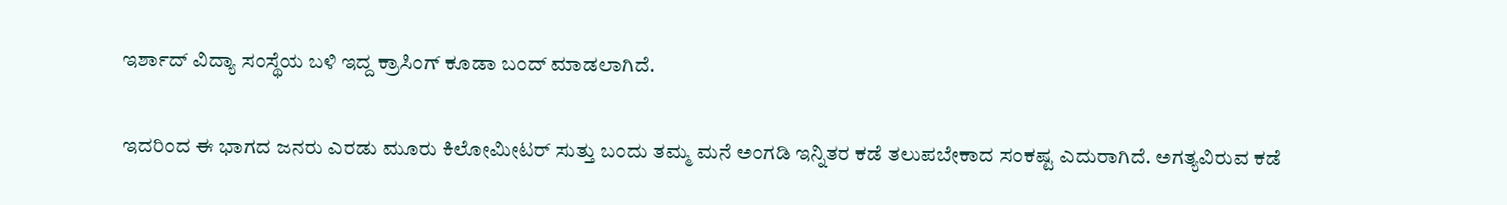ಇರ್ಶಾದ್ ವಿದ್ಯಾ ಸಂಸ್ಥೆಯ ಬಳಿ ಇದ್ದ ಕ್ರಾಸಿಂಗ್ ಕೂಡಾ ಬಂದ್ ಮಾಡಲಾಗಿದೆ.

ಇದರಿಂದ ಈ ಭಾಗದ ಜನರು ಎರಡು ಮೂರು ಕಿಲೋಮೀಟರ್ ಸುತ್ತು ಬಂದು ತಮ್ಮ ಮನೆ ಅಂಗಡಿ ಇನ್ನಿತರ ಕಡೆ ತಲುಪಬೇಕಾದ ಸಂಕಷ್ಟ ಎದುರಾಗಿದೆ. ಅಗತ್ಯವಿರುವ ಕಡೆ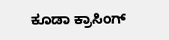ಕೂಡಾ ಕ್ರಾಸಿಂಗ್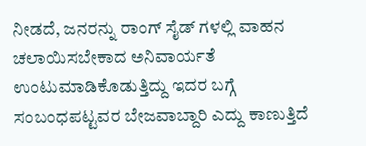ನೀಡದೆ, ಜನರನ್ನು ರಾಂಗ್ ಸೈಡ್ ಗಳಲ್ಲಿ ವಾಹನ ಚಲಾಯಿಸಬೇಕಾದ ಅನಿವಾರ್ಯತೆ ಉಂಟುಮಾಡಿಕೊಡುತ್ತಿದ್ದು ಇದರ ಬಗ್ಗೆ ಸಂಬಂಧಪಟ್ಟವರ ಬೇಜವಾಬ್ದಾರಿ ಎದ್ದು ಕಾಣುತ್ತಿದೆ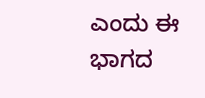ಎಂದು ಈ ಭಾಗದ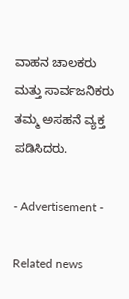ವಾಹನ ಚಾಲಕರು ಮತ್ತು ಸಾರ್ವಜನಿಕರು ತಮ್ಮ ಅಸಹನೆ ವ್ಯಕ್ತ ಪಡಿಸಿದರು.

- Advertisement -

Related news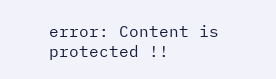error: Content is protected !!